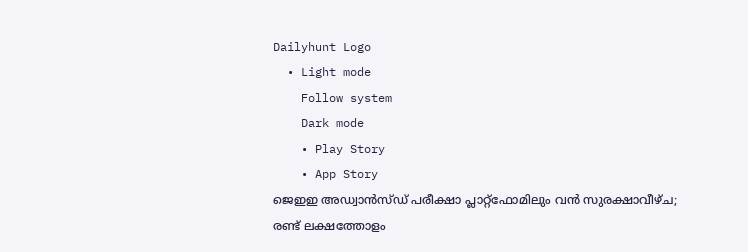Dailyhunt Logo
  • Light mode
    Follow system
    Dark mode
    • Play Story
    • App Story
ജെഇഇ അഡ്വാൻസ്‌ഡ് പരീക്ഷാ പ്ലാറ്റ്‌ഫോമിലും വൻ സുരക്ഷാവീഴ്ച; രണ്ട് ലക്ഷത്തോളം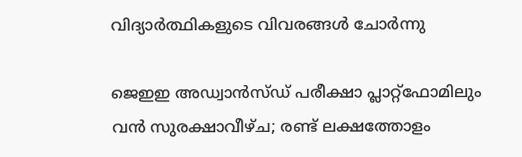വിദ്യാര്‍ത്ഥികളുടെ വിവരങ്ങള്‍ ചോര്‍ന്നു

ജെഇഇ അഡ്വാൻസ്‌ഡ് പരീക്ഷാ പ്ലാറ്റ്‌ഫോമിലും വൻ സുരക്ഷാവീഴ്ച; രണ്ട് ലക്ഷത്തോളം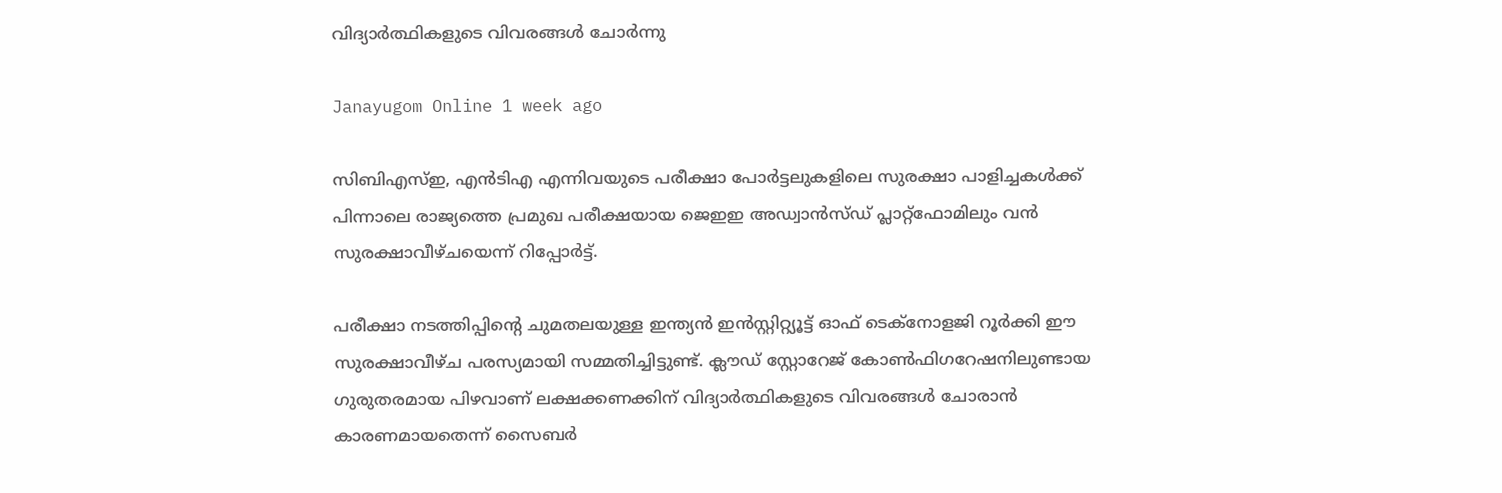വിദ്യാര്‍ത്ഥികളുടെ വിവരങ്ങള്‍ ചോര്‍ന്നു

Janayugom Online 1 week ago

സിബിഎസ്‌ഇ, എന്‍ടിഎ എന്നിവയുടെ പരീക്ഷാ പോർട്ടലുകളിലെ സുരക്ഷാ പാളിച്ചകള്‍ക്ക് പിന്നാലെ രാജ്യത്തെ പ്രമുഖ പരീക്ഷയായ ജെഇഇ അഡ്വാൻസ്‌ഡ് പ്ലാറ്റ്‌ഫോമിലും വൻ സുരക്ഷാവീഴ്ചയെന്ന് റിപ്പോർട്ട്.

പരീക്ഷാ നടത്തിപ്പിന്റെ ചുമതലയുള്ള ഇന്ത്യൻ ഇൻസ്റ്റിറ്റ്യൂട്ട് ഓഫ് ടെക്നോളജി റൂർക്കി ഈ സുരക്ഷാവീഴ്ച പരസ്യമായി സമ്മതിച്ചിട്ടുണ്ട്. ക്ലൗഡ് സ്റ്റോറേജ് കോണ്‍ഫിഗറേഷനിലുണ്ടായ ഗുരുതരമായ പിഴവാണ് ലക്ഷക്കണക്കിന് വിദ്യാർത്ഥികളുടെ വിവരങ്ങള്‍ ചോരാൻ കാരണമായതെന്ന് സൈബർ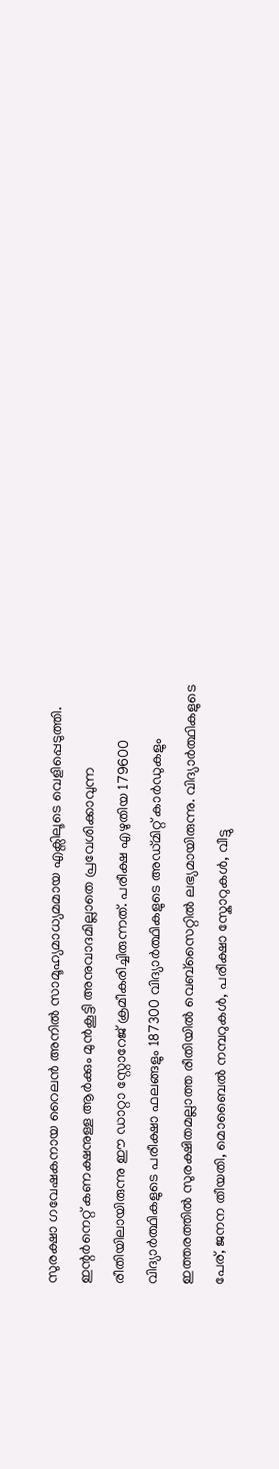സുരക്ഷാ ഗവേഷകനായ റൈലൻ അനില്‍ സാമൂഹ്യമാധ്യമമായ എക്സിലൂടെ വെളിപ്പെടുത്തി. ഇന്റർനെറ്റ് കണക്ഷനുള്ള ആർക്കും മുൻകൂട്ടി അനുവാദമില്ലാതെ പ്രവേശിക്കാവുന്ന രീതിയിലായിരുന്നു ഈ ഡാറ്റാ സ്റ്റോറേജ് ക്രമീകരിച്ചിരുന്നത്. പരീക്ഷ എഴുതിയ 179600 വിദ്യാർത്ഥികളുടെ പരീക്ഷാ ഫലങ്ങളും 187300 വിദ്യാർത്ഥികളുടെ അഡ്മിറ്റ് കാർഡുകളും ഇത്തരത്തില്‍ സുരക്ഷിതമല്ലാത്ത രീതിയില്‍ വെബ്സൈറ്റില്‍ ലഭ്യമായിരുന്നു. വിദ്യാർത്ഥികളുടെ പേര്, ജനന തീയതി, മൊബൈല്‍ നമ്പറുകള്‍, പരീക്ഷാ സ്കോറുകള്‍, വീട്ടു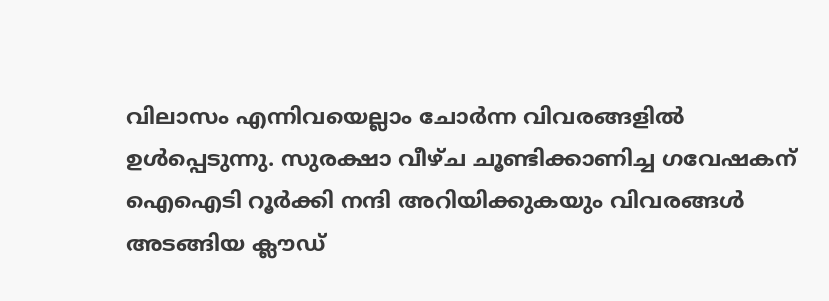വിലാസം എന്നിവയെല്ലാം ചോർന്ന വിവരങ്ങളില്‍ ഉള്‍പ്പെടുന്നു. സുരക്ഷാ വീഴ്ച ചൂണ്ടിക്കാണിച്ച ഗവേഷകന് ഐഐടി റൂർക്കി നന്ദി അറിയിക്കുകയും വിവരങ്ങള്‍ അടങ്ങിയ ക്ലൗഡ്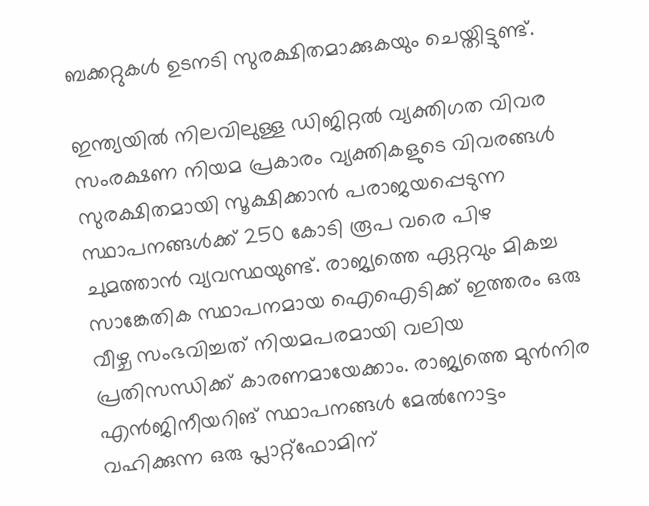ബക്കറ്റുകള്‍ ഉടനടി സുരക്ഷിതമാക്കുകയും ചെയ്തിട്ടുണ്ട്.

ഇന്ത്യയില്‍ നിലവിലുള്ള ഡിജിറ്റല്‍ വ്യക്തിഗത വിവര സംരക്ഷണ നിയമ പ്രകാരം വ്യക്തികളുടെ വിവരങ്ങള്‍ സുരക്ഷിതമായി സൂക്ഷിക്കാൻ പരാജയപ്പെടുന്ന സ്ഥാപനങ്ങള്‍ക്ക് 250 കോടി രൂപ വരെ പിഴ ചുമത്താൻ വ്യവസ്ഥയുണ്ട്. രാജ്യത്തെ ഏറ്റവും മികച്ച സാങ്കേതിക സ്ഥാപനമായ ഐഐടിക്ക് ഇത്തരം ഒരു വീഴ്ച സംഭവിച്ചത് നിയമപരമായി വലിയ പ്രതിസന്ധിക്ക് കാരണമായേക്കാം. രാജ്യത്തെ മുൻനിര എൻജിനീയറിങ് സ്ഥാപനങ്ങള്‍ മേല്‍നോട്ടം വഹിക്കുന്ന ഒരു പ്ലാറ്റ്‌ഫോമിന്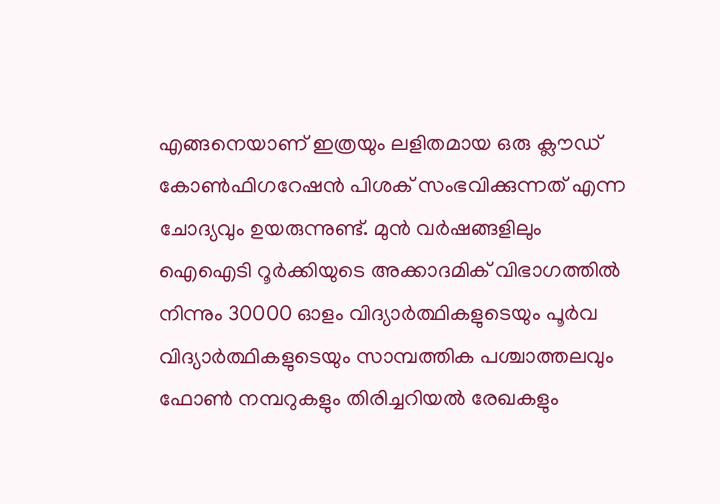എങ്ങനെയാണ് ഇത്രയും ലളിതമായ ഒരു ക്ലൗഡ് കോണ്‍ഫിഗറേഷൻ പിശക് സംഭവിക്കുന്നത് എന്ന ചോദ്യവും ഉയരുന്നുണ്ട്. മുൻ വർഷങ്ങളിലും ഐഐടി റൂർക്കിയുടെ അക്കാദമിക് വിഭാഗത്തില്‍ നിന്നും 30000 ഓളം വിദ്യാർത്ഥികളുടെയും പൂർവ വിദ്യാർത്ഥികളുടെയും സാമ്പത്തിക പശ്ചാത്തലവും ഫോണ്‍ നമ്പറുകളും തിരിച്ചറിയല്‍ രേഖകളും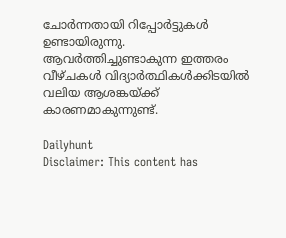ചോർന്നതായി റിപ്പോർട്ടുകള്‍ ഉണ്ടായിരുന്നു. ആവർത്തിച്ചുണ്ടാകുന്ന ഇത്തരം വീഴ്ചകള്‍ വിദ്യാർത്ഥികള്‍ക്കിടയില്‍ വലിയ ആശങ്കയ്ക്ക് കാരണമാകുന്നുണ്ട്.

Dailyhunt
Disclaimer: This content has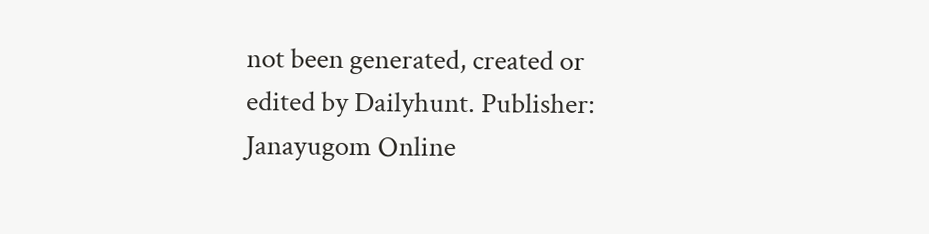not been generated, created or edited by Dailyhunt. Publisher: Janayugom Online